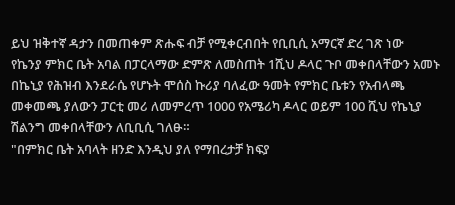ይህ ዝቅተኛ ዳታን በመጠቀም ጽሑፍ ብቻ የሚቀርብበት የቢቢሲ አማርኛ ድረ ገጽ ነው
የኬንያ ምክር ቤት አባል በፓርላማው ድምጽ ለመስጠት 1ሺህ ዶላር ጉቦ መቀበላቸውን አመኑ
በኬኒያ የሕዝብ እንደራሴ የሆኑት ሞሰስ ኩሪያ ባለፈው ዓመት የምክር ቤቱን የአብላጫ መቀመጫ ያለውን ፓርቲ መሪ ለመምረጥ 1000 የአሜሪካ ዶላር ወይም 100 ሺህ የኬኒያ ሽልንግ መቀበላቸውን ለቢቢሲ ገለፁ።
"በምክር ቤት አባላት ዘንድ እንዲህ ያለ የማበረታቻ ክፍያ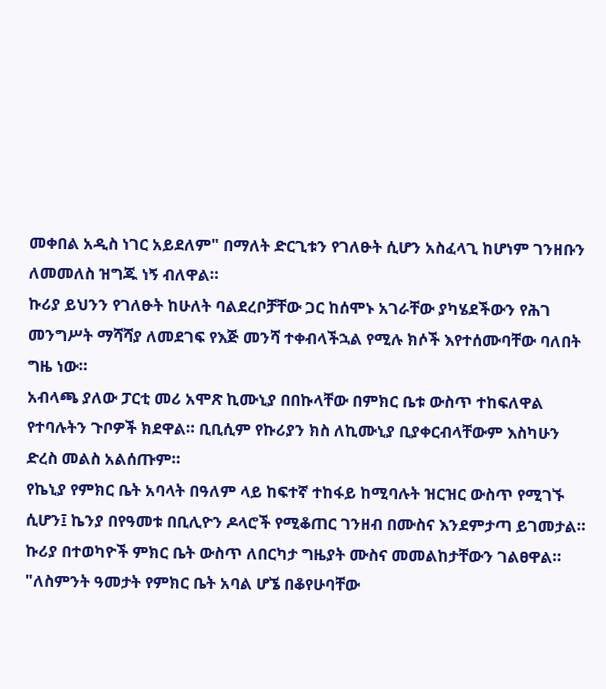መቀበል አዲስ ነገር አይደለም" በማለት ድርጊቱን የገለፁት ሲሆን አስፈላጊ ከሆነም ገንዘቡን ለመመለስ ዝግጁ ነኝ ብለዋል።
ኩሪያ ይህንን የገለፁት ከሁለት ባልደረቦቻቸው ጋር ከሰሞኑ አገራቸው ያካሄደችውን የሕገ መንግሥት ማሻሻያ ለመደገፍ የእጅ መንሻ ተቀብላችኋል የሚሉ ክሶች እየተሰሙባቸው ባለበት ግዜ ነው።
አብላጫ ያለው ፓርቲ መሪ አሞጽ ኪሙኒያ በበኩላቸው በምክር ቤቱ ውስጥ ተከፍለዋል የተባሉትን ጉቦዎች ክደዋል። ቢቢሲም የኩሪያን ክስ ለኪሙኒያ ቢያቀርብላቸውም እስካሁን ድረስ መልስ አልሰጡም።
የኬኒያ የምክር ቤት አባላት በዓለም ላይ ከፍተኛ ተከፋይ ከሚባሉት ዝርዝር ውስጥ የሚገኙ ሲሆን፤ ኬንያ በየዓመቱ በቢሊዮን ዶላሮች የሚቆጠር ገንዘብ በሙስና እንደምታጣ ይገመታል።
ኩሪያ በተወካዮች ምክር ቤት ውስጥ ለበርካታ ግዜያት ሙስና መመልከታቸውን ገልፀዋል።
"ለስምንት ዓመታት የምክር ቤት አባል ሆኜ በቆየሁባቸው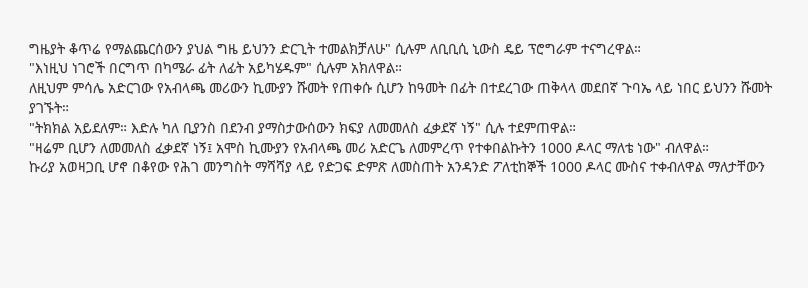ግዜያት ቆጥሬ የማልጨርሰውን ያህል ግዜ ይህንን ድርጊት ተመልክቻለሁ" ሲሉም ለቢቢሲ ኒውስ ዴይ ፕሮግራም ተናግረዋል።
"እነዚህ ነገሮች በርግጥ በካሜራ ፊት ለፊት አይካሄዱም" ሲሉም አክለዋል።
ለዚህም ምሳሌ አድርገው የአብላጫ መሪውን ኪሙያን ሹመት የጠቀሱ ሲሆን ከዓመት በፊት በተደረገው ጠቅላላ መደበኛ ጉባኤ ላይ ነበር ይህንን ሹመት ያገኙት።
"ትክክል አይደለም። እድሉ ካለ ቢያንስ በደንብ ያማስታውሰውን ክፍያ ለመመለስ ፈቃደኛ ነኝ" ሲሉ ተደምጠዋል።
"ዛሬም ቢሆን ለመመለስ ፈቃደኛ ነኝ፤ አሞስ ኪሙያን የአብላጫ መሪ አድርጌ ለመምረጥ የተቀበልኩትን 1000 ዶላር ማለቴ ነው" ብለዋል።
ኩሪያ አወዛጋቢ ሆኖ በቆየው የሕገ መንግስት ማሻሻያ ላይ የድጋፍ ድምጽ ለመስጠት አንዳንድ ፖለቲከኞች 1000 ዶላር ሙስና ተቀብለዋል ማለታቸውን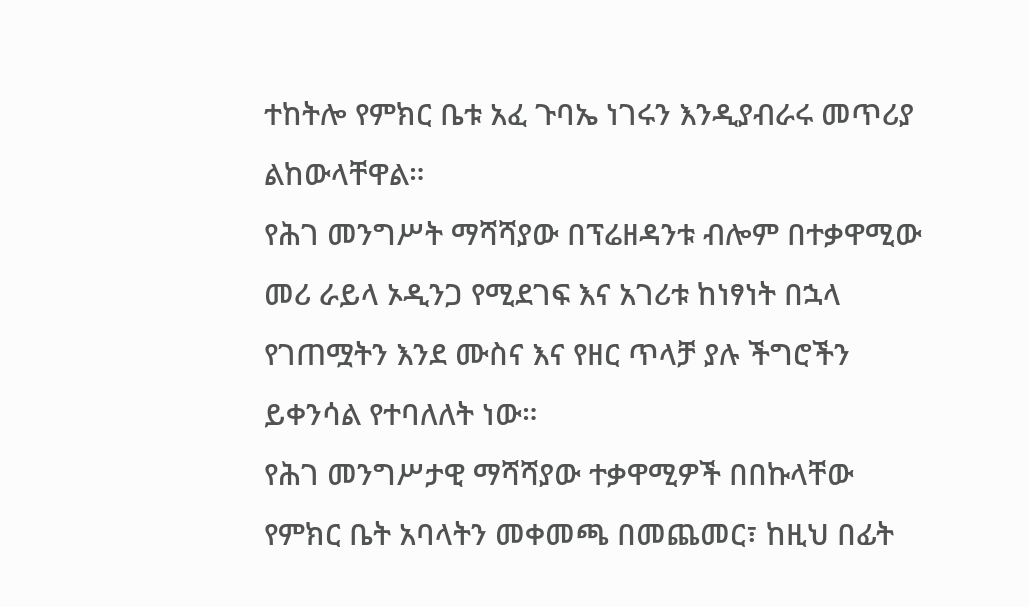ተከትሎ የምክር ቤቱ አፈ ጉባኤ ነገሩን እንዲያብራሩ መጥሪያ ልከውላቸዋል።
የሕገ መንግሥት ማሻሻያው በፕሬዘዳንቱ ብሎም በተቃዋሚው መሪ ራይላ ኦዲንጋ የሚደገፍ እና አገሪቱ ከነፃነት በኋላ የገጠሟትን እንደ ሙስና እና የዘር ጥላቻ ያሉ ችግሮችን ይቀንሳል የተባለለት ነው።
የሕገ መንግሥታዊ ማሻሻያው ተቃዋሚዎች በበኩላቸው የምክር ቤት አባላትን መቀመጫ በመጨመር፣ ከዚህ በፊት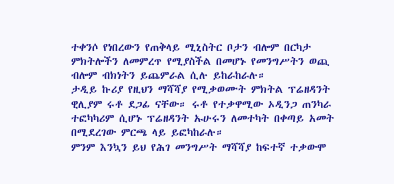ተቀንሶ የነበረውን የጠቅላይ ሚኒስትር ቦታን ብሎም በርካታ ምክትሎችን ለመምረጥ የሚያስችል በመሆኑ የመንግሥትን ወጪ ብሎም ብክነትን ይጨምራል ሲሉ ይከራከራሉ።
ታዲይ ኩሪያ የዚህን ማሻሻያ የሚቃወሙት ምክትል ፕሬዘዳንት ዊሊያም ሩቶ ደጋፊ ናቸው። ሩቶ የተቃዋሚው ኦዲንጋ ጠንካራ ተፎካካሪም ሲሆኑ ፕሬዘዳንት ኡሁሩን ለመተካት በቀጣይ አመት በሚደረገው ምርጫ ላይ ይፎካከራሉ።
ምንም እንኳን ይህ የሕገ መንግሥት ማሻሻያ ከፍተኛ ተቃውሞ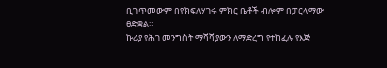ቢገጥመውም በየክፍለሃገሩ ምክር ቤቶች ብሎም በፓርላማው ፀድቋል።
ኩሪያ የሕገ መንግስት ማሻሻያውን ለማድረግ የተከፈሉ የእጅ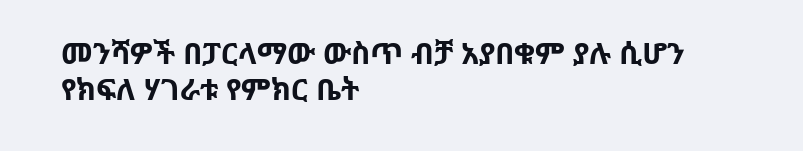መንሻዎች በፓርላማው ውስጥ ብቻ አያበቁም ያሉ ሲሆን የክፍለ ሃገራቱ የምክር ቤት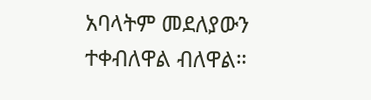አባላትም መደለያውን ተቀብለዋል ብለዋል።